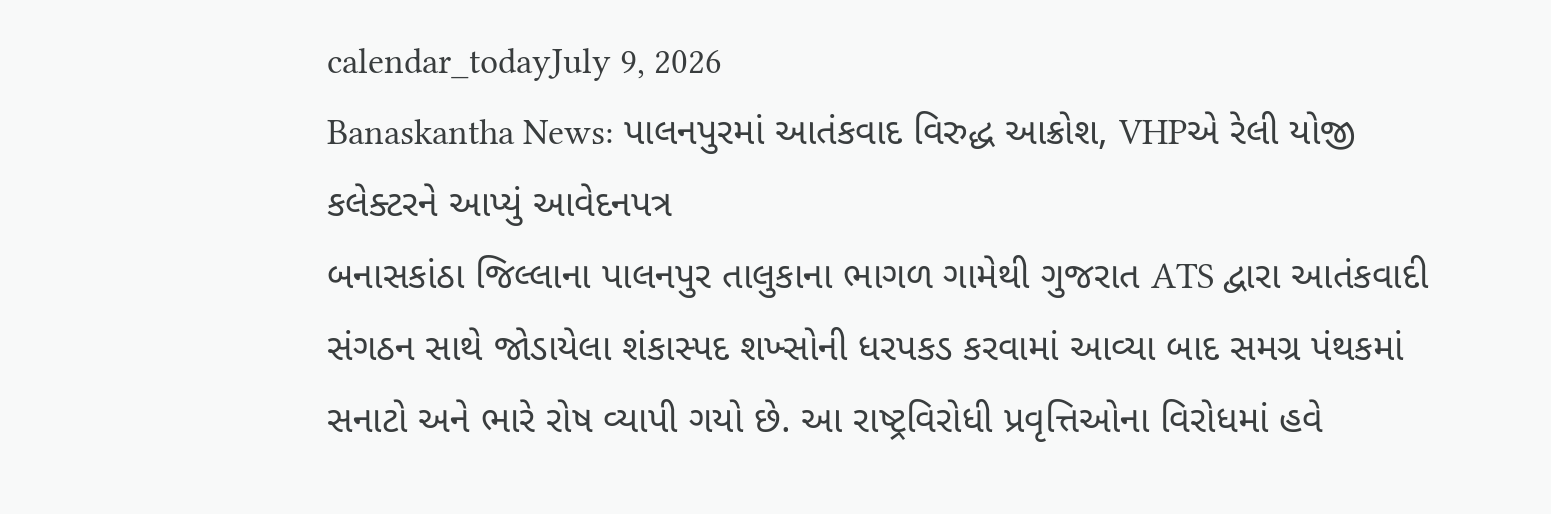calendar_todayJuly 9, 2026
Banaskantha News: પાલનપુરમાં આતંકવાદ વિરુદ્ધ આક્રોશ, VHPએ રેલી યોજી કલેક્ટરને આપ્યું આવેદનપત્ર
બનાસકાંઠા જિલ્લાના પાલનપુર તાલુકાના ભાગળ ગામેથી ગુજરાત ATS દ્વારા આતંકવાદી સંગઠન સાથે જોડાયેલા શંકાસ્પદ શખ્સોની ધરપકડ કરવામાં આવ્યા બાદ સમગ્ર પંથકમાં સનાટો અને ભારે રોષ વ્યાપી ગયો છે. આ રાષ્ટ્રવિરોધી પ્રવૃત્તિઓના વિરોધમાં હવે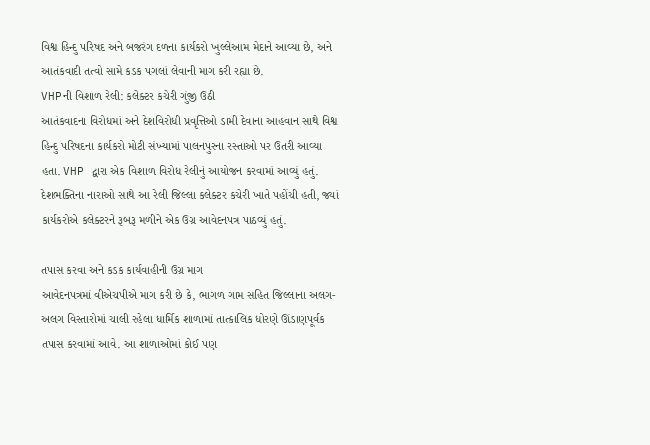વિશ્વ હિન્દુ પરિષદ અને બજરંગ દળના કાર્યકરો ખુલ્લેઆમ મેદાને આવ્યા છે, અને આતંકવાદી તત્વો સામે કડક પગલાં લેવાની માગ કરી રહ્યા છે.
VHPની વિશાળ રેલી: કલેક્ટર કચેરી ગુંજી ઉઠી
આતંકવાદના વિરોધમાં અને દેશવિરોધી પ્રવૃત્તિઓ ડામી દેવાના આહવાન સાથે વિશ્વ હિન્દુ પરિષદના કાર્યકરો મોટી સંખ્યામાં પાલનપુરના રસ્તાઓ પર ઉતરી આવ્યા હતા. VHP દ્વારા એક વિશાળ વિરોધ રેલીનું આયોજન કરવામાં આવ્યું હતું. દેશભક્તિના નારાઓ સાથે આ રેલી જિલ્લા કલેક્ટર કચેરી ખાતે પહોંચી હતી, જ્યાં કાર્યકરોએ કલેક્ટરને રૂબરૂ મળીને એક ઉગ્ર આવેદનપત્ર પાઠવ્યું હતું.

તપાસ કરવા અને કડક કાર્યવાહીની ઉગ્ર માગ
આવેદનપત્રમાં વીએચપીએ માગ કરી છે કે, ભાગળ ગામ સહિત જિલ્લાના અલગ-અલગ વિસ્તારોમાં ચાલી રહેલા ધાર્મિક શાળામાં તાત્કાલિક ધોરણે ઊંડાણપૂર્વક તપાસ કરવામાં આવે. આ શાળાઓમાં કોઈ પણ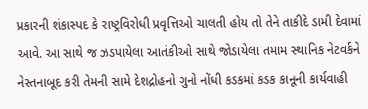પ્રકારની શંકાસ્પદ કે રાષ્ટ્રવિરોધી પ્રવૃત્તિઓ ચાલતી હોય તો તેને તાકીદે ડામી દેવામાં આવે. આ સાથે જ ઝડપાયેલા આતંકીઓ સાથે જોડાયેલા તમામ સ્થાનિક નેટવર્કને નેસ્તનાબૂદ કરી તેમની સામે દેશદ્રોહનો ગુનો નોંધી કડકમાં કડક કાનૂની કાર્યવાહી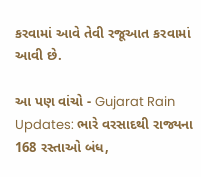કરવામાં આવે તેવી રજૂઆત કરવામાં આવી છે.

આ પણ વાંચો - Gujarat Rain Updates: ભારે વરસાદથી રાજ્યના 168 રસ્તાઓ બંધ,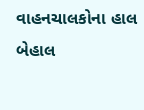વાહનચાલકોના હાલ બેહાલ